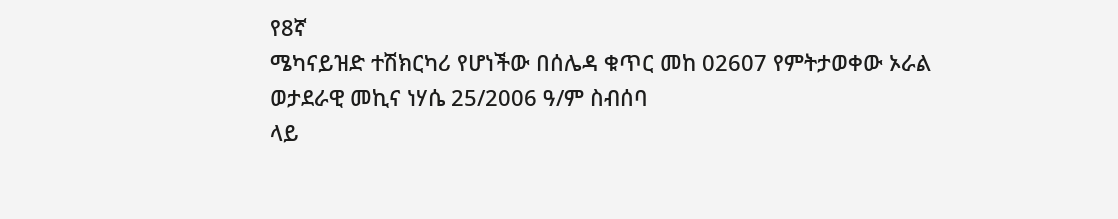የ8ኛ
ሜካናይዝድ ተሽክርካሪ የሆነችው በሰሌዳ ቁጥር መከ 02607 የምትታወቀው ኦራል ወታደራዊ መኪና ነሃሴ 25/2006 ዓ/ም ስብሰባ
ላይ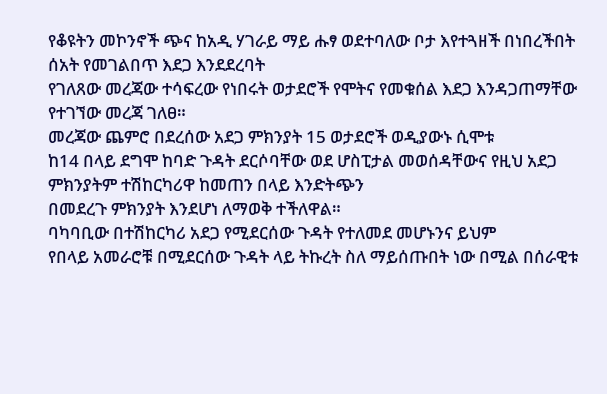የቆዩትን መኮንኖች ጭና ከአዲ ሃገራይ ማይ ሑፃ ወደተባለው ቦታ እየተጓዘች በነበረችበት ሰአት የመገልበጥ እደጋ እንደደረባት
የገለጸው መረጃው ተሳፍረው የነበሩት ወታደሮች የሞትና የመቁሰል እደጋ እንዳጋጠማቸው የተገኘው መረጃ ገለፀ።
መረጃው ጨምሮ በደረሰው አደጋ ምክንያት 15 ወታደሮች ወዲያውኑ ሲሞቱ
ከ14 በላይ ደግሞ ከባድ ጉዳት ደርሶባቸው ወደ ሆስፒታል መወሰዳቸውና የዚህ አደጋ ምክንያትም ተሽከርካሪዋ ከመጠን በላይ እንድትጭን
በመደረጉ ምክንያት እንደሆነ ለማወቅ ተችለዋል።
ባካባቢው በተሽከርካሪ አደጋ የሚደርሰው ጉዳት የተለመደ መሆኑንና ይህም
የበላይ አመራሮቹ በሚደርሰው ጉዳት ላይ ትኩረት ስለ ማይሰጡበት ነው በሚል በሰራዊቱ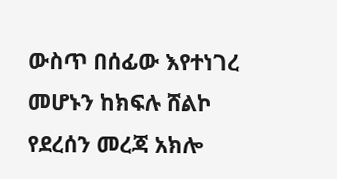ውስጥ በሰፊው እየተነገረ መሆኑን ከክፍሉ ሸልኮ
የደረሰን መረጃ አክሎ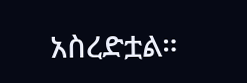አስረድቷል።